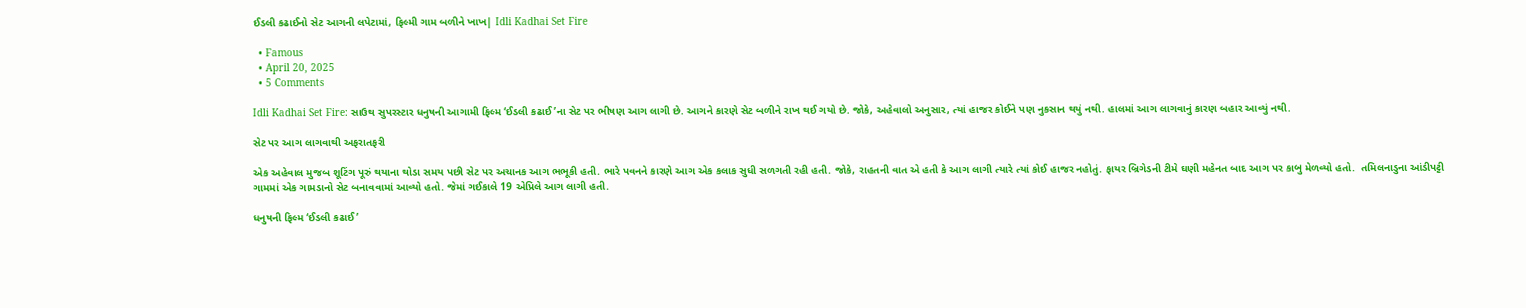ઈડલી કઢાઈનો સેટ આગની લપેટામાં, ફિલ્મી ગામ બળીને ખાખ| Idli Kadhai Set Fire

  • Famous
  • April 20, 2025
  • 5 Comments

Idli Kadhai Set Fire: સાઉથ સુપરસ્ટાર ધનુષની આગામી ફિલ્મ ‘ઈડલી કઢાઈ’ના સેટ પર ભીષણ આગ લાગી છે. આગને કારણે સેટ બળીને રાખ થઈ ગયો છે. જોકે, અહેવાલો અનુસાર, ત્યાં હાજર કોઈને પણ નુકસાન થયું નથી. હાલમાં આગ લાગવાનું કારણ બહાર આવ્યું નથી.

સેટ પર આગ લાગવાથી અફરાતફરી

એક અહેવાલ મુજબ શૂટિંગ પૂરું થયાના થોડા સમય પછી સેટ પર અચાનક આગ ભભૂકી હતી. ભારે પવનને કારણે આગ એક કલાક સુધી સળગતી રહી હતી. જોકે, રાહતની વાત એ હતી કે આગ લાગી ત્યારે ત્યાં કોઈ હાજર નહોતું. ફાયર બ્રિગેડની ટીમે ઘણી મહેનત બાદ આગ પર કાબુ મેળવ્યો હતો.  તમિલનાડુના આંડીપટ્ટી ગામમાં એક ગામડાનો સેટ બનાવવામાં આવ્યો હતો. જેમાં ગઈકાલે 19 એપ્રિલે આગ લાગી હતી.

ધનુષની ફિલ્મ ‘ઈડલી કઢાઈ’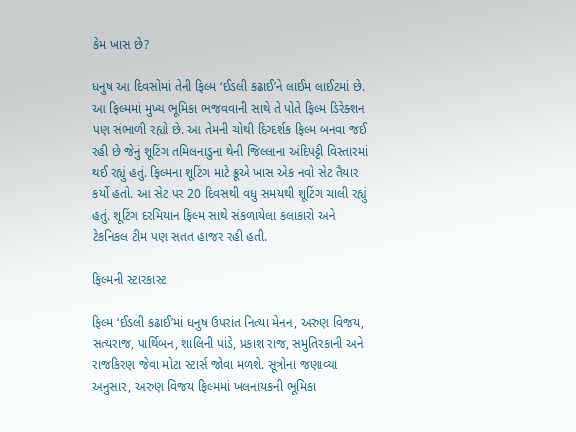કેમ ખાસ છે?

ધનુષ આ દિવસોમાં તેની ફિલ્મ ‘ઈડલી કઢાઈ’ને લાઈમ લાઈટમાં છે. આ ફિલ્મમાં મુખ્ય ભૂમિકા ભજવવાની સાથે તે પોતે ફિલ્મ ડિરેક્શન પણ સંભાળી રહ્યો છે. આ તેમની ચોથી દિગ્દર્શક ફિલ્મ બનવા જઈ રહી છે જેનું શૂટિંગ તમિલનાડુના થેની જિલ્લાના અંદિપટ્ટી વિસ્તારમાં થઈ રહ્યું હતું. ફિલ્મના શૂટિંગ માટે ક્રૂએ ખાસ એક નવો સેટ તૈયાર કર્યો હતો. આ સેટ પર 20 દિવસથી વધુ સમયથી શૂટિંગ ચાલી રહ્યું હતું. શૂટિંગ દરમિયાન ફિલ્મ સાથે સંકળાયેલા કલાકારો અને ટેકનિકલ ટીમ પણ સતત હાજર રહી હતી.

ફિલ્મની સ્ટારકાસ્ટ

ફિલ્મ ‘ઈડલી કઢાઈ’માં ધનુષ ઉપરાંત નિત્યા મેનન, અરુણ વિજય, સત્યરાજ, પાર્થિબન, શાલિની પાંડે, પ્રકાશ રાજ, સમુતિરકાની અને રાજકિરણ જેવા મોટા સ્ટાર્સ જોવા મળશે. સૂત્રોના જણાવ્યા અનુસાર, અરુણ વિજય ફિલ્મમાં ખલનાયકની ભૂમિકા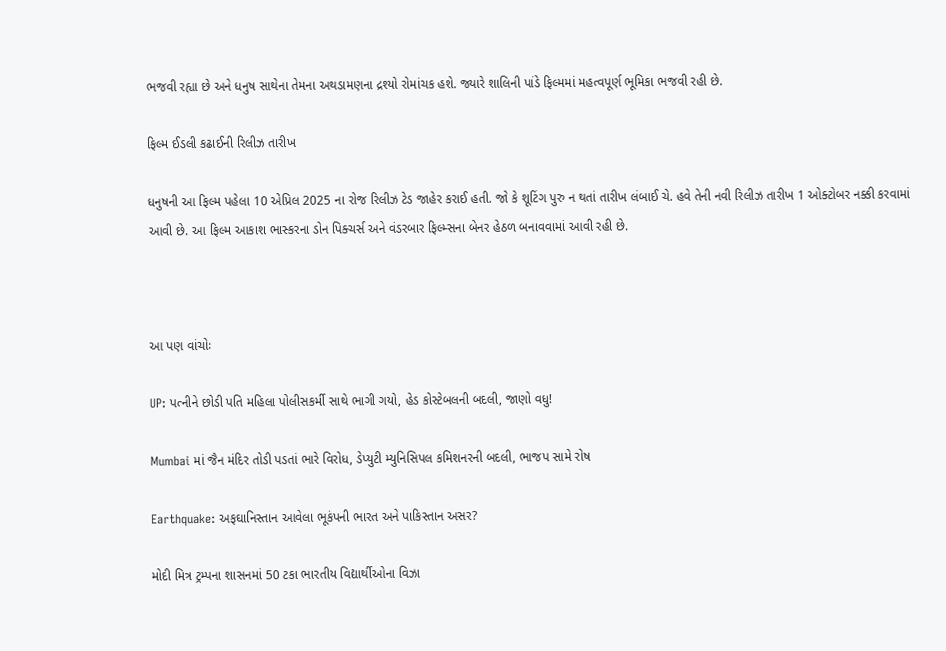ભજવી રહ્યા છે અને ધનુષ સાથેના તેમના અથડામણના દ્રશ્યો રોમાંચક હશે. જ્યારે શાલિની પાંડે ફિલ્મમાં મહત્વપૂર્ણ ભૂમિકા ભજવી રહી છે.

ફિલ્મ ઈડલી કઢાઈની રિલીઝ તારીખ

ધનુષની આ ફિલ્મ પહેલા 10 એપ્રિલ 2025 ના રોજ રિલીઝ ટેડ જાહેર કરાઈ હતી. જો કે શૂટિંગ પુરુ ન થતાં તારીખ લંબાઈ ચે. હવે તેની નવી રિલીઝ તારીખ 1 ઓક્ટોબર નક્કી કરવામાં આવી છે. આ ફિલ્મ આકાશ ભાસ્કરના ડોન પિક્ચર્સ અને વંડરબાર ફિલ્મ્સના બેનર હેઠળ બનાવવામાં આવી રહી છે.



આ પણ વાંચોઃ

UP: પત્નીને છોડી પતિ મહિલા પોલીસકર્મી સાથે ભાગી ગયો, હેડ કોસ્ટેબલની બદલી, જાણો વધુ!

Mumbai માં જૈન મંદિર તોડી પડતાં ભારે વિરોધ, ડેપ્યુટી મ્યુનિસિપલ કમિશનરની બદલી, ભાજપ સામે રોષ

Earthquake: અફઘાનિસ્તાન આવેલા ભૂકંપની ભારત અને પાકિસ્તાન અસર?

મોદી મિત્ર ટ્રમ્પના શાસનમાં 50 ટકા ભારતીય વિદ્યાર્થીઓના વિઝા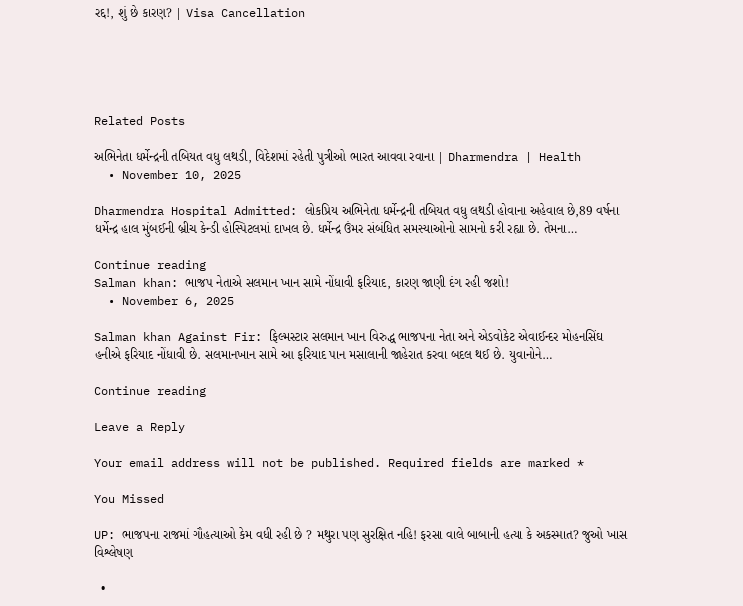રદ્દ!, શું છે કારણ? | Visa Cancellation





Related Posts

અભિનેતા ધર્મેન્દ્રની તબિયત વધુ લથડી, વિદેશમાં રહેતી પુત્રીઓ ભારત આવવા રવાના | Dharmendra | Health
  • November 10, 2025

Dharmendra Hospital Admitted: લોકપ્રિય અભિનેતા ધર્મેન્દ્રની તબિયત વધુ લથડી હોવાના અહેવાલ છે,89 વર્ષના ધર્મેન્દ્ર હાલ મુંબઈની બ્રીચ કેન્ડી હોસ્પિટલમાં દાખલ છે. ધર્મેન્દ્ર ઉંમર સંબંધિત સમસ્યાઓનો સામનો કરી રહ્યા છે. તેમના…

Continue reading
Salman khan: ભાજપ નેતાએ સલમાન ખાન સામે નોંધાવી ફરિયાદ, કારણ જાણી દંગ રહી જશો!
  • November 6, 2025

Salman khan Against Fir: ફિલ્મસ્ટાર સલમાન ખાન વિરુદ્ધ ભાજપના નેતા અને એડવોકેટ એવાઈન્દર મોહનસિંઘ હનીએ ફરિયાદ નોંધાવી છે. સલમાનખાન સામે આ ફરિયાદ પાન મસાલાની જાહેરાત કરવા બદલ થઈ છે. યુવાનોને…

Continue reading

Leave a Reply

Your email address will not be published. Required fields are marked *

You Missed

UP: ભાજપના રાજમાં ગૌહત્યાઓ કેમ વધી રહી છે ? મથુરા પણ સુરક્ષિત નહિ! ફરસા વાલે બાબાની હત્યા કે અકસ્માત? જુઓ ખાસ વિશ્લેષણ

  •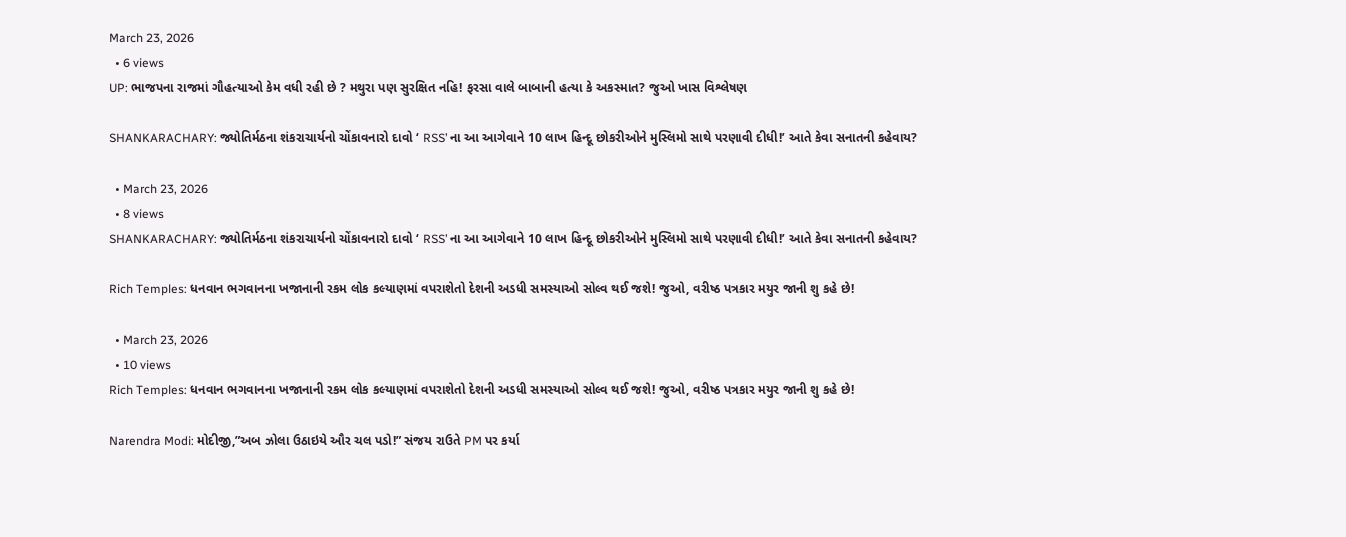March 23, 2026
  • 6 views
UP: ભાજપના રાજમાં ગૌહત્યાઓ કેમ વધી રહી છે ? મથુરા પણ સુરક્ષિત નહિ! ફરસા વાલે બાબાની હત્યા કે અકસ્માત? જુઓ ખાસ વિશ્લેષણ

SHANKARACHARY: જ્યોતિર્મઠના શંકરાચાર્યનો ચોંકાવનારો દાવો ‘ RSS’ ના આ આગેવાને 10 લાખ હિન્દૂ છોકરીઓને મુસ્લિમો સાથે પરણાવી દીધી!’ આતે કેવા સનાતની કહેવાય?

  • March 23, 2026
  • 8 views
SHANKARACHARY: જ્યોતિર્મઠના શંકરાચાર્યનો ચોંકાવનારો દાવો ‘ RSS’ ના આ આગેવાને 10 લાખ હિન્દૂ છોકરીઓને મુસ્લિમો સાથે પરણાવી દીધી!’ આતે કેવા સનાતની કહેવાય?

Rich Temples: ધનવાન ભગવાનના ખજાનાની રકમ લોક કલ્યાણમાં વપરાશેતો દેશની અડધી સમસ્યાઓ સોલ્વ થઈ જશે! જુઓ, વરીષ્ઠ પત્રકાર મયુર જાની શુ કહે છે!

  • March 23, 2026
  • 10 views
Rich Temples: ધનવાન ભગવાનના ખજાનાની રકમ લોક કલ્યાણમાં વપરાશેતો દેશની અડધી સમસ્યાઓ સોલ્વ થઈ જશે! જુઓ, વરીષ્ઠ પત્રકાર મયુર જાની શુ કહે છે!

Narendra Modi: મોદીજી,”અબ ઝોલા ઉઠાઇયે ઔર ચલ પડો!” સંજય રાઉતે PM પર કર્યા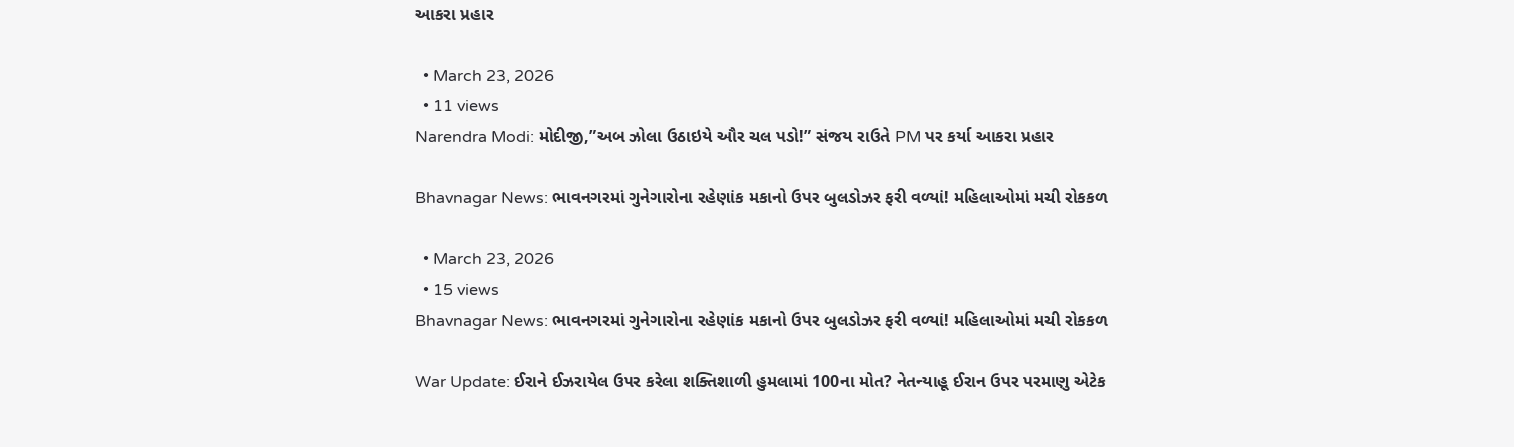આકરા પ્રહાર

  • March 23, 2026
  • 11 views
Narendra Modi: મોદીજી,”અબ ઝોલા ઉઠાઇયે ઔર ચલ પડો!” સંજય રાઉતે PM પર કર્યા આકરા પ્રહાર

Bhavnagar News: ભાવનગરમાં ગુનેગારોના રહેણાંક મકાનો ઉપર બુલડોઝર ફરી વળ્યાં! મહિલાઓમાં મચી રોકકળ

  • March 23, 2026
  • 15 views
Bhavnagar News: ભાવનગરમાં ગુનેગારોના રહેણાંક મકાનો ઉપર બુલડોઝર ફરી વળ્યાં! મહિલાઓમાં મચી રોકકળ

War Update: ઈરાને ઈઝરાયેલ ઉપર કરેલા શક્તિશાળી હુમલામાં 100ના મોત? નેતન્યાહૂ ઈરાન ઉપર પરમાણુ એટેક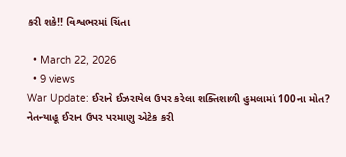કરી શકે!! વિશ્વભરમાં ચિંતા

  • March 22, 2026
  • 9 views
War Update: ઈરાને ઈઝરાયેલ ઉપર કરેલા શક્તિશાળી હુમલામાં 100ના મોત? નેતન્યાહૂ ઈરાન ઉપર પરમાણુ એટેક કરી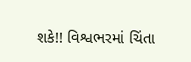શકે!! વિશ્વભરમાં ચિંતા